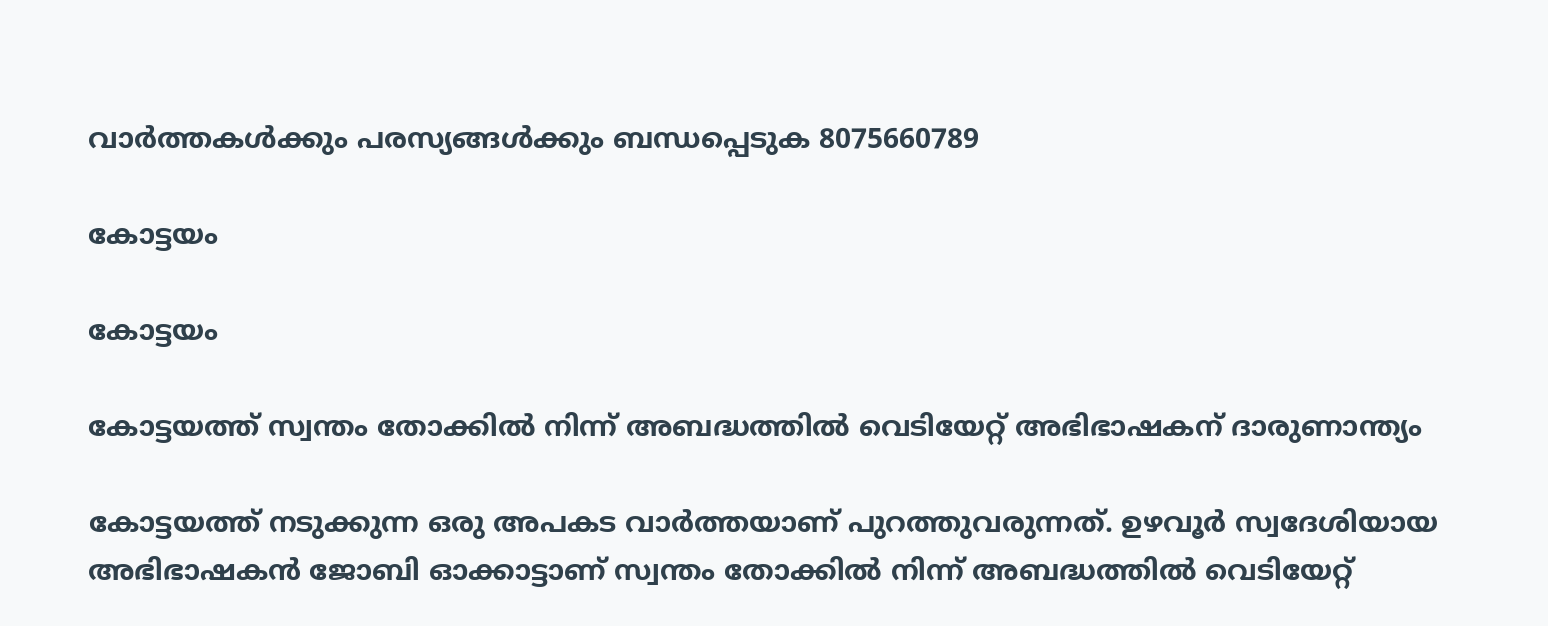വാർത്തകൾക്കും പരസ്യങ്ങൾക്കും ബന്ധപ്പെടുക 8075660789

കോട്ടയം

കോട്ടയം

കോട്ടയത്ത് സ്വന്തം തോക്കിൽ നിന്ന് അബദ്ധത്തിൽ വെടിയേറ്റ് അഭിഭാഷകന് ദാരുണാന്ത്യം

കോട്ടയത്ത് നടുക്കുന്ന ഒരു അപകട വാർത്തയാണ് പുറത്തുവരുന്നത്. ഉഴവൂർ സ്വദേശിയായ അഭിഭാഷകൻ ജോബി ഓക്കാട്ടാണ് സ്വന്തം തോക്കിൽ നിന്ന് അബദ്ധത്തിൽ വെടിയേറ്റ്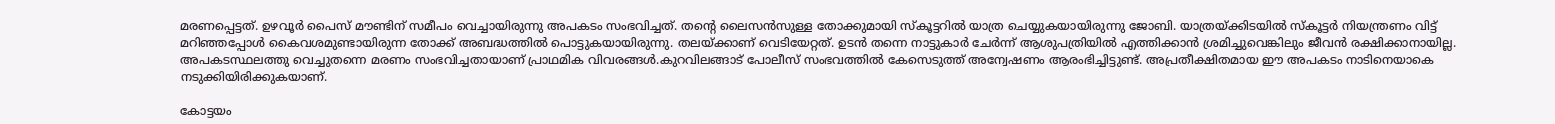മരണപ്പെട്ടത്. ഉഴവൂർ പൈസ് മൗണ്ടിന് സമീപം വെച്ചായിരുന്നു അപകടം സംഭവിച്ചത്. തന്റെ ലൈസൻസുള്ള തോക്കുമായി സ്കൂട്ടറിൽ യാത്ര ചെയ്യുകയായിരുന്നു ജോബി. യാത്രയ്ക്കിടയിൽ സ്കൂട്ടർ നിയന്ത്രണം വിട്ട് മറിഞ്ഞപ്പോൾ കൈവശമുണ്ടായിരുന്ന തോക്ക് അബദ്ധത്തിൽ പൊട്ടുകയായിരുന്നു. തലയ്ക്കാണ് വെടിയേറ്റത്. ഉടൻ തന്നെ നാട്ടുകാർ ചേർന്ന് ആശുപത്രിയിൽ എത്തിക്കാൻ ശ്രമിച്ചുവെങ്കിലും ജീവൻ രക്ഷിക്കാനായില്ല. അപകടസ്ഥലത്തു വെച്ചുതന്നെ മരണം സംഭവിച്ചതായാണ് പ്രാഥമിക വിവരങ്ങൾ.കുറവിലങ്ങാട് പോലീസ് സംഭവത്തിൽ കേസെടുത്ത് അന്വേഷണം ആരംഭിച്ചിട്ടുണ്ട്. അപ്രതീക്ഷിതമായ ഈ അപകടം നാടിനെയാകെ നടുക്കിയിരിക്കുകയാണ്.

കോട്ടയം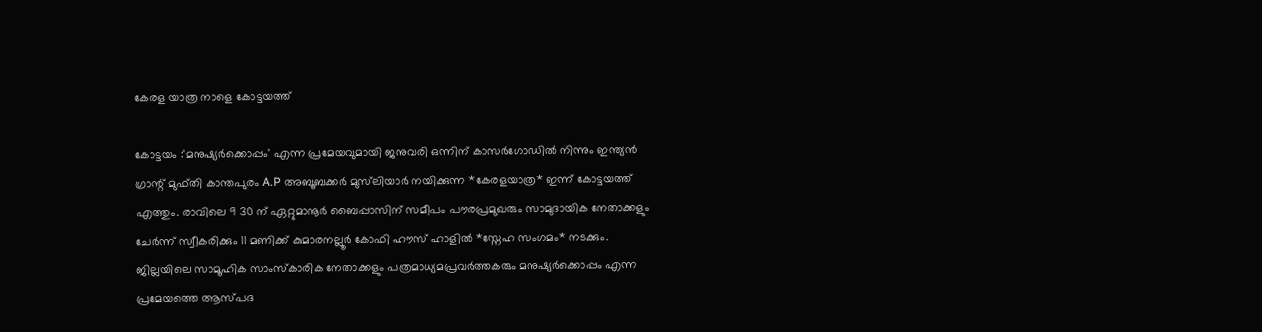കേരള യാത്ര നാളെ കോട്ടയത്ത്

കോട്ടയം :'മനുഷ്യർക്കൊപ്പം' എന്ന പ്രമേയവുമായി ജനുവരി ഒന്നിന് കാസർഗോഡിൽ നിന്നും ഇന്ത്യൻ ഗ്രാന്റ് മുഫ്തി കാന്തപുരം A.P അബൂബക്കർ മുസ്‌ലിയാർ നയിക്കുന്ന *കേരളയാത്ര* ഇന്ന് കോട്ടയത്ത് എത്തും. രാവിലെ 9 30 ന് ഏറ്റുമാനൂർ ബൈപ്പാസിന് സമീപം പൗരപ്രമുഖരും സാമുദായിക നേതാക്കളും ചേർന്ന് സ്വീകരിക്കും 11 മണിക്ക് കുമാരനല്ലൂർ കോഫി ഹൗസ് ഹാളിൽ *സ്നേഹ സംഗമം* നടക്കും. ജില്ലയിലെ സാമൂഹിക സാംസ്കാരിക നേതാക്കളും പത്രമാധ്യമപ്രവർത്തകരും മനുഷ്യർക്കൊപ്പം എന്ന പ്രമേയത്തെ ആസ്പദ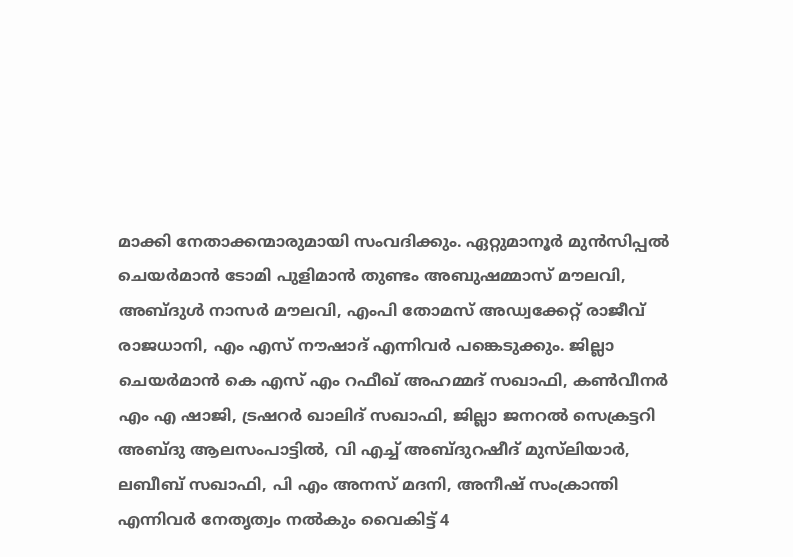മാക്കി നേതാക്കന്മാരുമായി സംവദിക്കും. ഏറ്റുമാനൂർ മുൻസിപ്പൽ ചെയർമാൻ ടോമി പുളിമാൻ തുണ്ടം അബുഷമ്മാസ് മൗലവി, അബ്ദുൾ നാസർ മൗലവി, എംപി തോമസ് അഡ്വക്കേറ്റ് രാജീവ് രാജധാനി, എം എസ് നൗഷാദ് എന്നിവർ പങ്കെടുക്കും. ജില്ലാ ചെയർമാൻ കെ എസ് എം റഫീഖ് അഹമ്മദ് സഖാഫി, കൺവീനർ എം എ ഷാജി, ട്രഷറർ ഖാലിദ് സഖാഫി, ജില്ലാ ജനറൽ സെക്രട്ടറി അബ്ദു ആലസംപാട്ടിൽ, വി എച്ച് അബ്ദുറഷീദ് മുസ്‌ലിയാർ, ലബീബ് സഖാഫി, പി എം അനസ് മദനി, അനീഷ് സംക്രാന്തി എന്നിവർ നേതൃത്വം നൽകും വൈകിട്ട് 4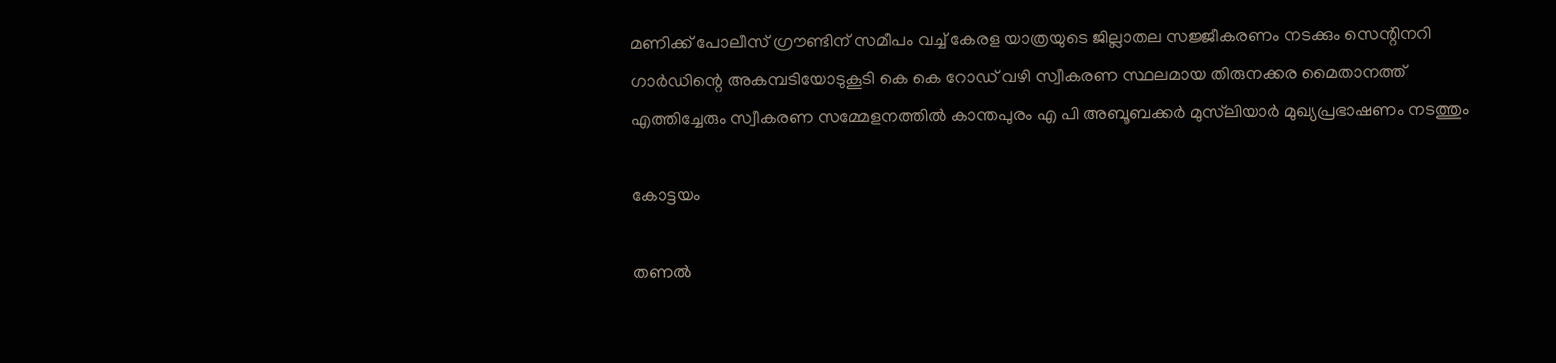മണിക്ക് പോലീസ് ഗ്രൗണ്ടിന് സമീപം വച്ച് കേരള യാത്രയുടെ ജില്ലാതല സജ്ജീകരണം നടക്കും സെന്റിനറി ഗാർഡിന്റെ അകമ്പടിയോടുകൂടി കെ കെ റോഡ് വഴി സ്വീകരണ സ്ഥലമായ തിരുനക്കര മൈതാനത്ത് എത്തിച്ചേരും സ്വീകരണ സമ്മേളനത്തിൽ കാന്തപുരം എ പി അബൂബക്കർ മുസ്‌ലിയാർ മുഖ്യപ്രഭാഷണം നടത്തും

കോട്ടയം

തണൽ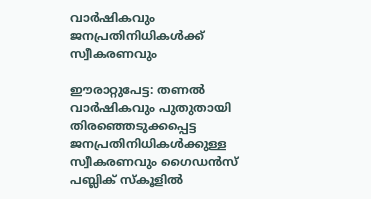വാർഷികവും ജനപ്രതിനിധികൾക്ക് സ്വീകരണവും

ഈരാറ്റുപേട്ട: തണൽ വാർഷികവും പുതുതായി തിരഞ്ഞെടുക്കപ്പെട്ട ജനപ്രതിനിധികൾക്കുള്ള സ്വീകരണവും ഗൈഡൻസ് പബ്ലിക് സ്കൂളിൽ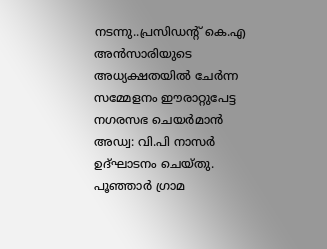നടന്നു..പ്രസിഡൻ്റ് കെ.എ അൻസാരിയുടെ അധ്യക്ഷതയിൽ ചേർന്ന സമ്മേളനം ഈരാറ്റുപേട്ട നഗരസഭ ചെയർമാൻ അഡ്വ: വി.പി നാസർ ഉദ്ഘാടനം ചെയ്തു. പൂഞ്ഞാർ ഗ്രാമ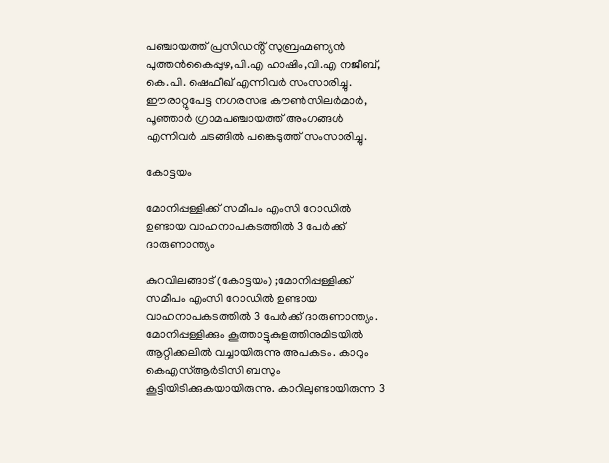പഞ്ചായത്ത് പ്രസിഡൻ്റ് സുബ്രഹ്മണ്യൻ പുത്തൻകൈപ്പുഴ,പി.എ ഹാഷിം,വി.എ നജീബ്, കെ.പി. ഷെഫീഖ് എന്നിവർ സംസാരിച്ചു.  ഈരാറ്റുപേട്ട നഗരസഭ കൗൺസിലർമാർ, പൂഞ്ഞാർ ഗ്രാമപഞ്ചായത്ത് അംഗങ്ങൾ എന്നിവർ ചടങ്ങിൽ പങ്കെടുത്ത് സംസാരിച്ചു.

കോട്ടയം

മോനിപ്പള്ളിക്ക് സമീപം എംസി റോഡിൽ ഉണ്ടായ വാഹനാപകടത്തിൽ 3 പേർക്ക് ദാരുണാന്ത്യം

കുറവിലങ്ങാട് (കോട്ടയം) ;മോനിപ്പള്ളിക്ക് സമീപം എംസി റോഡിൽ ഉണ്ടായ വാഹനാപകടത്തിൽ 3 പേർക്ക് ദാരുണാന്ത്യം. മോനിപ്പള്ളിക്കും കൂത്താട്ടുകുളത്തിനുമിടയിൽ ആറ്റിക്കലിൽ വച്ചായിരുന്നു അപകടം. കാറും കെഎസ്ആർടിസി ബസും കൂട്ടിയിടിക്കുകയായിരുന്നു. കാറിലുണ്ടായിരുന്ന 3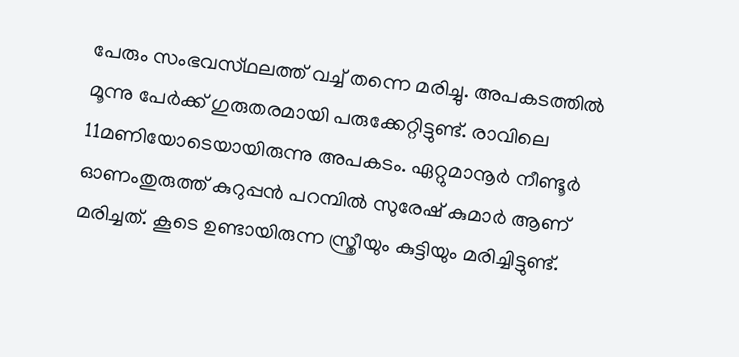പേരും സംഭവസ്‌ഥലത്ത് വച്ച് തന്നെ മരിച്ചു. അപകടത്തിൽ മൂന്നു പേർക്ക് ഗുരുതരമായി പരുക്കേറ്റിട്ടുണ്ട്. രാവിലെ 11മണിയോടെയായിരുന്നു അപകടം. ഏറ്റുമാനൂർ നീണ്ടൂർ ഓണംതുരുത്ത് കുറുപ്പൻ പറമ്പിൽ സുരേഷ് കുമാർ ആണ് മരിച്ചത്. കൂടെ ഉണ്ടായിരുന്ന സ്ത്രീയും കുട്ടിയും മരിച്ചിട്ടുണ്ട്.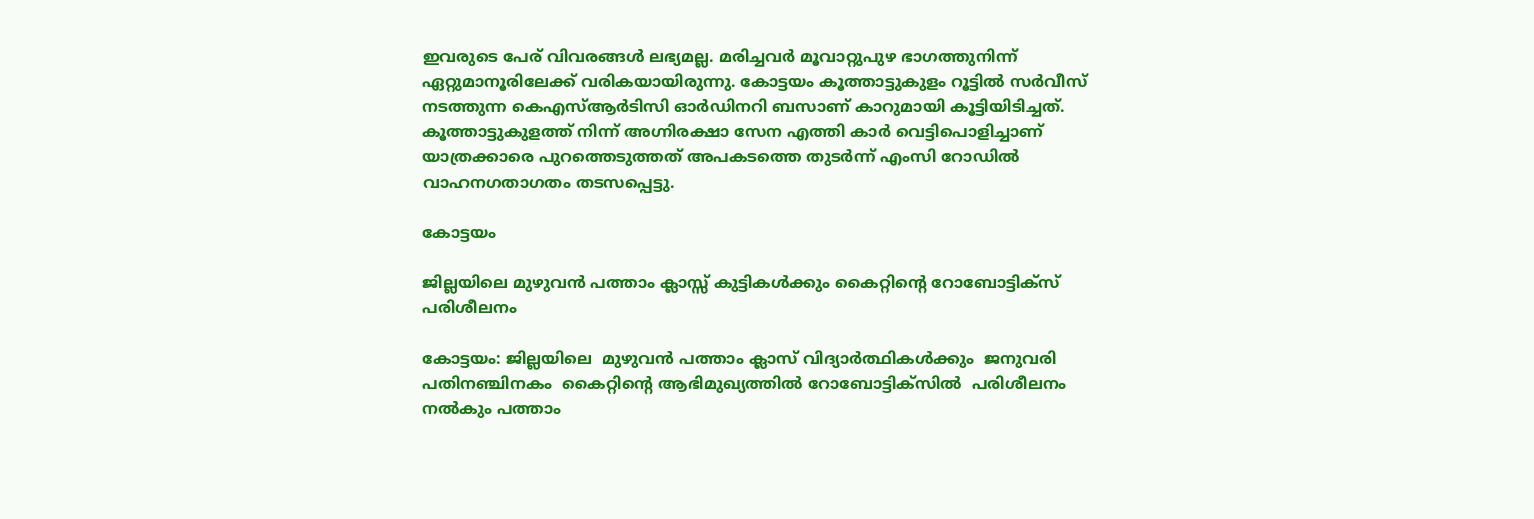ഇവരുടെ പേര് വിവരങ്ങൾ ലഭ്യമല്ല. മരിച്ചവർ മൂവാറ്റുപുഴ ഭാഗത്തുനിന്ന് ഏറ്റുമാനൂരിലേക്ക് വരികയായിരുന്നു. കോട്ടയം കൂത്താട്ടുകുളം റൂട്ടിൽ സർവീസ് നടത്തുന്ന കെഎസ്ആർടിസി ഓർഡിനറി ബസാണ് കാറുമായി കൂട്ടിയിടിച്ചത്. കൂത്താട്ടുകുളത്ത് നിന്ന് അഗ്നിരക്ഷാ സേന എത്തി കാർ വെട്ടിപൊളിച്ചാണ് യാത്രക്കാരെ പുറത്തെടുത്തത് അപകടത്തെ തുടർന്ന് എംസി റോഡിൽ വാഹനഗതാഗതം തടസപ്പെട്ടു.

കോട്ടയം

ജില്ലയിലെ മുഴുവൻ പത്താം ക്ലാസ്സ് കുട്ടികൾക്കും കൈറ്റിന്റെ റോബോട്ടിക്സ് പരിശീലനം

കോട്ടയം: ജില്ലയിലെ  മുഴുവൻ പത്താം ക്ലാസ് വിദ്യാർത്ഥികൾക്കും  ജനുവരി പതിനഞ്ചിനകം  കൈറ്റിൻ്റെ ആഭിമുഖ്യത്തിൽ റോബോട്ടിക്സിൽ  പരിശീലനം നൽകും പത്താം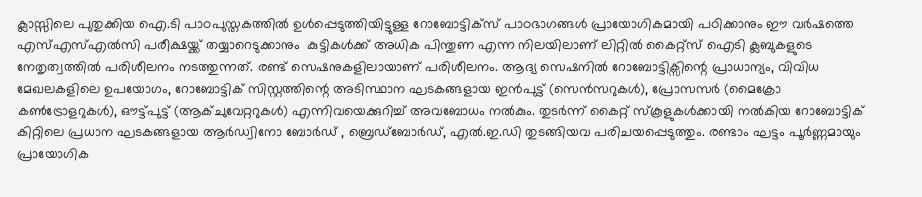ക്ലാസ്സിലെ പുതുക്കിയ ഐ.ടി പാഠപുസ്തകത്തിൽ ഉൾപ്പെടുത്തിയിട്ടുള്ള റോബോട്ടിക്സ് പാഠഭാഗങ്ങൾ പ്രായോഗികമായി പഠിക്കാനും ഈ വർഷത്തെ എസ്എസ്എൽസി പരീക്ഷയ്ക്ക് തയ്യാറെടുക്കാനും  കുട്ടികൾക്ക് അധിക പിന്തുണ എന്ന നിലയിലാണ് ലിറ്റിൽ കൈറ്റ്സ്‌ ഐടി ക്ലബുകളുടെ  നേതൃത്വത്തിൽ പരിശീലനം നടത്തുന്നത്. രണ്ട് സെഷനുകളിലായാണ് പരിശീലനം. ആദ്യ സെഷനിൽ റോബോട്ടിക്സിന്റെ പ്രാധാന്യം, വിവിധ മേഖലകളിലെ ഉപയോഗം, റോബോട്ടിക് സിസ്റ്റത്തിന്റെ അടിസ്ഥാന ഘടകങ്ങളായ ഇൻപുട്ട് (സെൻസറുകൾ), പ്രോസസർ (മൈക്രോ കൺട്രോളറുകൾ), ഔട്ട്പുട്ട് (ആക്ചുവേറ്ററുകൾ) എന്നിവയെക്കുറിച്ച് അവബോധം നൽകും. തുടർന്ന് കൈറ്റ് സ്‌കൂളുകൾക്കായി നൽകിയ റോബോട്ടിക് കിറ്റിലെ പ്രധാന ഘടകങ്ങളായ ആർഡ്വിനോ ബോർഡ് , ബ്രെഡ്ബോർഡ്, എൽ.ഇ.ഡി തുടങ്ങിയവ പരിചയപ്പെടുത്തും. രണ്ടാം ഘട്ടം പൂർണ്ണമായും പ്രായോഗിക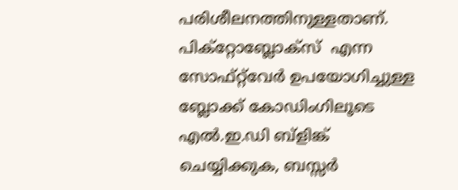പരിശീലനത്തിനുള്ളതാണ്. പിക്റ്റോബ്ലോക്സ്  എന്ന സോഫ്റ്റ്‌വേർ ഉപയോഗിച്ചുള്ള ബ്ലോക്ക് കോഡിംഗിലൂടെ എൽ.ഇ.ഡി ബ്ളിങ്ക് ചെയ്യിക്കുക, ബസ്സർ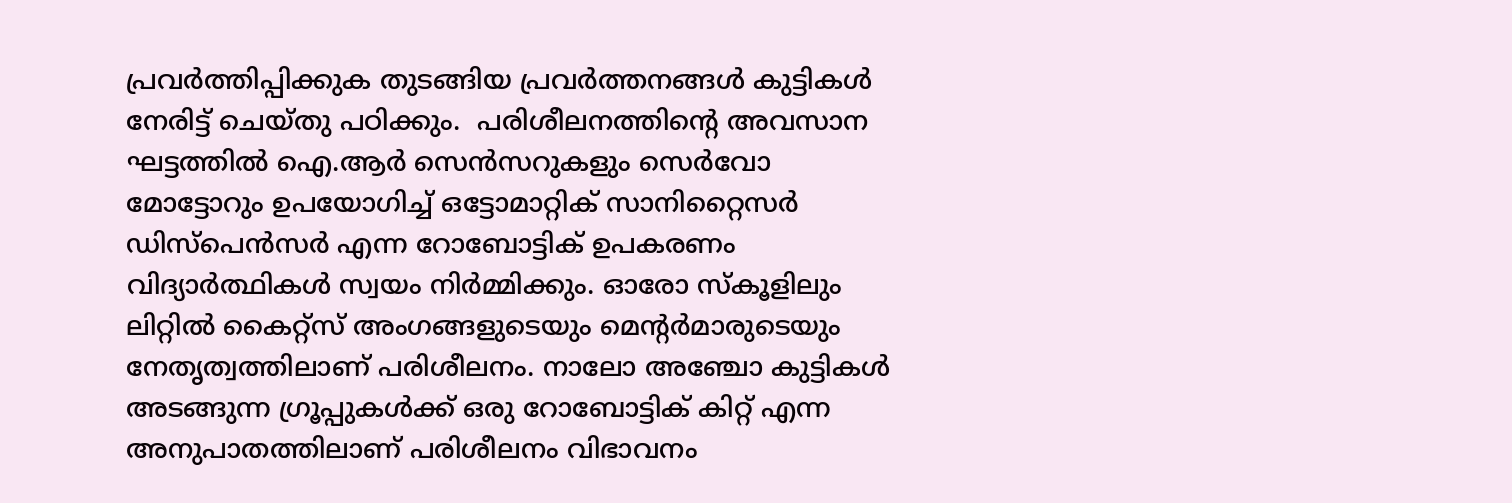പ്രവർത്തിപ്പിക്കുക തുടങ്ങിയ പ്രവർത്തനങ്ങൾ കുട്ടികൾ നേരിട്ട് ചെയ്തു പഠിക്കും.  പരിശീലനത്തിന്റെ അവസാന ഘട്ടത്തിൽ ഐ.ആർ സെൻസറുകളും സെർവോ മോട്ടോറും ഉപയോഗിച്ച് ഒട്ടോമാറ്റിക് സാനിറ്റൈസർ ഡിസ്‌പെൻസർ എന്ന റോബോട്ടിക് ഉപകരണം വിദ്യാർത്ഥികൾ സ്വയം നിർമ്മിക്കും. ഓരോ സ്കൂളിലും ലിറ്റിൽ കൈറ്റ്സ് അംഗങ്ങളുടെയും മെന്റർമാരുടെയും നേതൃത്വത്തിലാണ് പരിശീലനം. നാലോ അഞ്ചോ കുട്ടികൾ അടങ്ങുന്ന ഗ്രൂപ്പുകൾക്ക് ഒരു റോബോട്ടിക് കിറ്റ് എന്ന അനുപാതത്തിലാണ് പരിശീലനം വിഭാവനം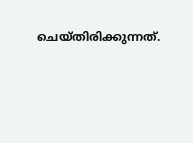ചെയ്തിരിക്കുന്നത്.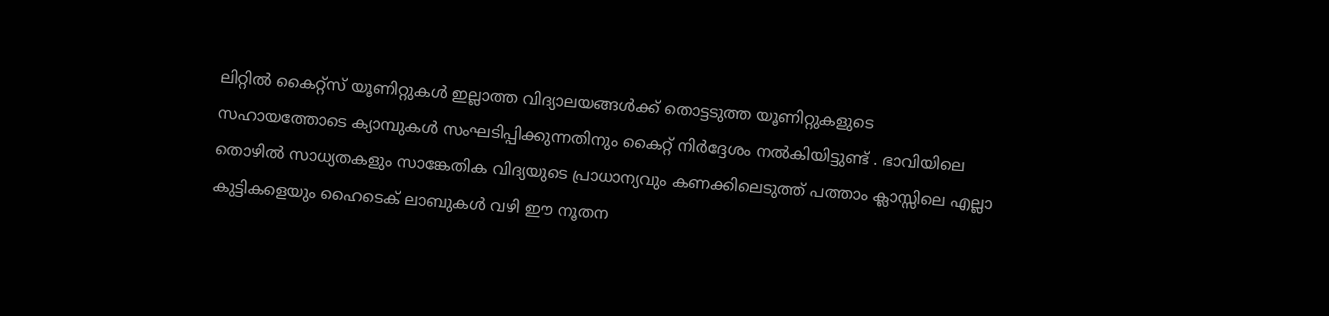ലിറ്റിൽ കൈറ്റ്സ് യൂണിറ്റുകൾ ഇല്ലാത്ത വിദ്യാലയങ്ങൾക്ക് തൊട്ടടുത്ത യൂണിറ്റുകളുടെ സഹായത്തോടെ ക്യാമ്പുകൾ സംഘടിപ്പിക്കുന്നതിനും കൈറ്റ് നിർദ്ദേശം നൽകിയിട്ടുണ്ട് . ഭാവിയിലെ തൊഴിൽ സാധ്യതകളും സാങ്കേതിക വിദ്യയുടെ പ്രാധാന്യവും കണക്കിലെടുത്ത് പത്താം ക്ലാസ്സിലെ എല്ലാ കുട്ടികളെയും ഹൈടെക് ലാബുകൾ വഴി ഈ നൂതന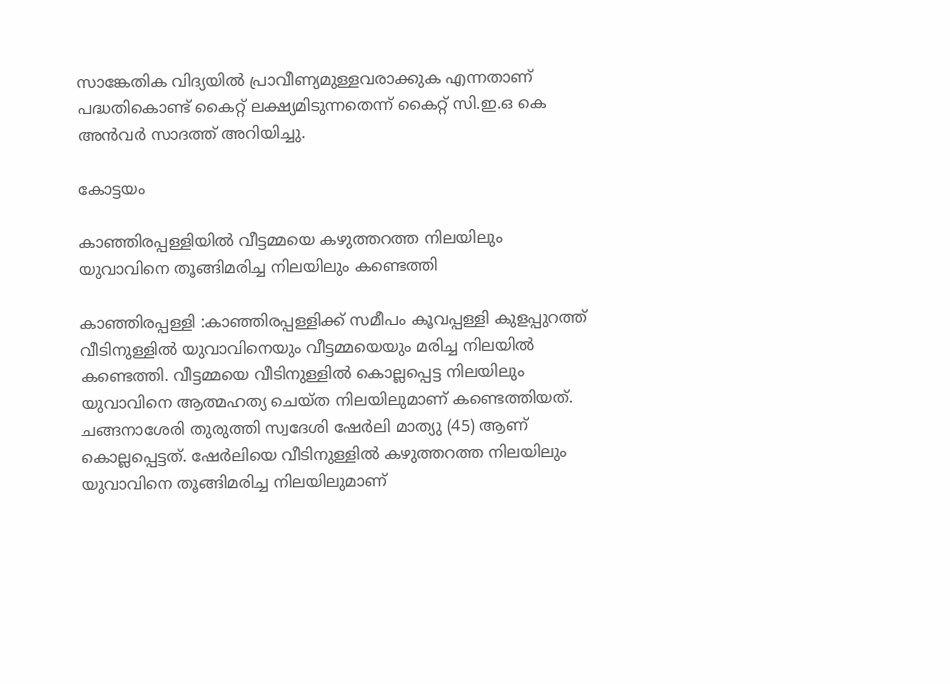സാങ്കേതിക വിദ്യയിൽ പ്രാവീണ്യമുള്ളവരാക്കുക എന്നതാണ് പദ്ധതികൊണ്ട് കൈറ്റ് ലക്ഷ്യമിടുന്നതെന്ന് കൈറ്റ് സി.ഇ.ഒ കെ അൻവർ സാദത്ത് അറിയിച്ചു.

കോട്ടയം

കാഞ്ഞിരപ്പള്ളിയിൽ വീട്ടമ്മയെ കഴുത്തറത്ത നിലയിലും യുവാവിനെ തൂങ്ങിമരിച്ച നിലയിലും കണ്ടെത്തി

കാഞ്ഞിരപ്പള്ളി :കാഞ്ഞിരപ്പള്ളിക്ക് സമീപം കൂവപ്പള്ളി കുളപ്പുറത്ത് വീടിനുള്ളിൽ യുവാവിനെയും വീട്ടമ്മയെയും മരിച്ച നിലയിൽ കണ്ടെത്തി. വീട്ടമ്മയെ വീടിനുള്ളിൽ കൊല്ലപ്പെട്ട നിലയിലും യുവാവിനെ ആത്മഹത്യ ചെയ്ത നിലയിലുമാണ് കണ്ടെത്തിയത്. ചങ്ങനാശേരി തുരുത്തി സ്വദേശി ഷേർലി മാത്യു (45) ആണ് കൊല്ലപ്പെട്ടത്. ഷേർലിയെ വീടിനുള്ളിൽ കഴുത്തറത്ത നിലയിലും യുവാവിനെ തൂങ്ങിമരിച്ച നിലയിലുമാണ്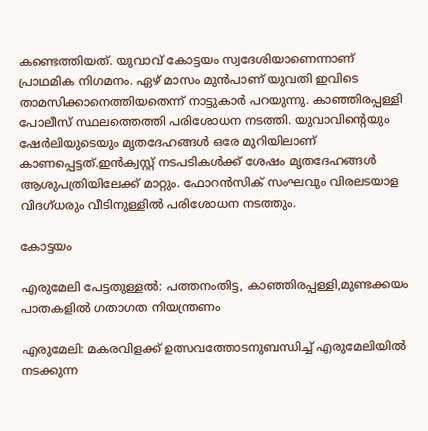കണ്ടെത്തിയത്. യുവാവ് കോട്ടയം സ്വദേശിയാണെന്നാണ് പ്രാഥമിക നിഗമനം. ഏഴ് മാസം മുൻപാണ് യുവതി ഇവിടെ താമസിക്കാനെത്തിയതെന്ന് നാട്ടുകാർ പറയുന്നു. കാഞ്ഞിരപ്പള്ളി പോലീസ് സ്ഥലത്തെത്തി പരിശോധന നടത്തി. യുവാവിന്‍റെയും ഷേർലിയുടെയും മൃതദേഹങ്ങൾ ഒരേ മുറിയിലാണ് കാണപ്പെട്ടത്.ഇൻക്വസ്റ്റ് നടപടികൾക്ക് ശേഷം മൃതദേഹങ്ങൾ ആശുപത്രിയിലേക്ക് മാറ്റും. ഫോറൻസിക് സംഘവും വിരലടയാള വിദഗ്ധരും വീടിനുള്ളിൽ പരിശോധന നടത്തും.

കോട്ടയം

എരുമേലി പേട്ടതുള്ളൽ: പത്തനംതിട്ട, കാഞ്ഞിരപ്പള്ളി,മുണ്ടക്കയം പാതകളിൽ ഗതാഗത നിയന്ത്രണം

എരുമേലി: മകരവിളക്ക് ഉത്സവത്തോടനുബന്ധിച്ച് എരുമേലിയിൽ നടക്കുന്ന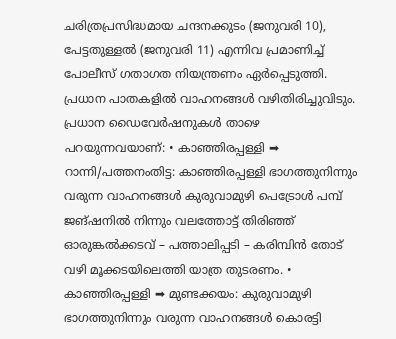ചരിത്രപ്രസിദ്ധമായ ചന്ദനക്കുടം (ജനുവരി 10), പേട്ടതുള്ളൽ (ജനുവരി 11) എന്നിവ പ്രമാണിച്ച് പോലീസ് ഗതാഗത നിയന്ത്രണം ഏർപ്പെടുത്തി. പ്രധാന പാതകളിൽ വാഹനങ്ങൾ വഴിതിരിച്ചുവിടും. പ്രധാന ഡൈവേർഷനുകൾ താഴെ പറയുന്നവയാണ്: • കാഞ്ഞിരപ്പള്ളി ➡ റാന്നി/പത്തനംതിട്ട: കാഞ്ഞിരപ്പള്ളി ഭാഗത്തുനിന്നും വരുന്ന വാഹനങ്ങൾ കുരുവാമുഴി പെട്രോൾ പമ്പ് ജങ്ഷനിൽ നിന്നും വലത്തോട്ട് തിരിഞ്ഞ് ഓരുങ്കൽക്കടവ് – പത്താലിപ്പടി – കരിമ്പിൻ തോട് വഴി മൂക്കടയിലെത്തി യാത്ര തുടരണം. • കാഞ്ഞിരപ്പള്ളി ➡ മുണ്ടക്കയം: കുരുവാമുഴി ഭാഗത്തുനിന്നും വരുന്ന വാഹനങ്ങൾ കൊരട്ടി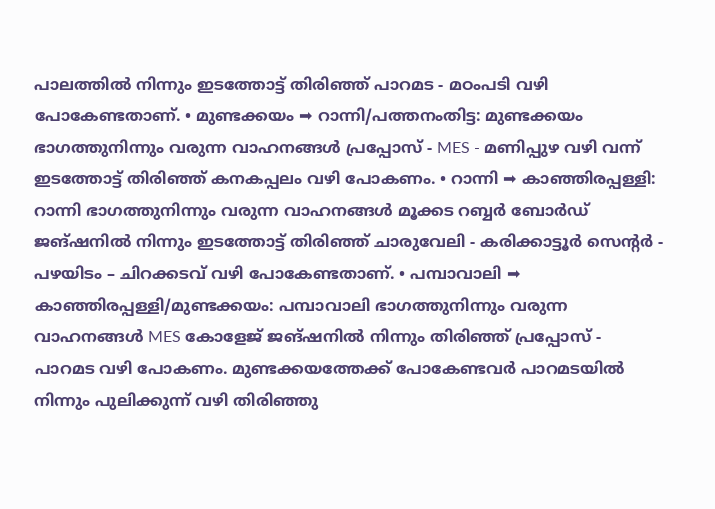പാലത്തിൽ നിന്നും ഇടത്തോട്ട് തിരിഞ്ഞ് പാറമട - മഠംപടി വഴി പോകേണ്ടതാണ്. • മുണ്ടക്കയം ➡ റാന്നി/പത്തനംതിട്ട: മുണ്ടക്കയം ഭാഗത്തുനിന്നും വരുന്ന വാഹനങ്ങൾ പ്രപ്പോസ് - MES - മണിപ്പുഴ വഴി വന്ന് ഇടത്തോട്ട് തിരിഞ്ഞ് കനകപ്പലം വഴി പോകണം. • റാന്നി ➡ കാഞ്ഞിരപ്പള്ളി: റാന്നി ഭാഗത്തുനിന്നും വരുന്ന വാഹനങ്ങൾ മൂക്കട റബ്ബർ ബോർഡ് ജങ്ഷനിൽ നിന്നും ഇടത്തോട്ട് തിരിഞ്ഞ് ചാരുവേലി - കരിക്കാട്ടൂർ സെന്റർ - പഴയിടം – ചിറക്കടവ് വഴി പോകേണ്ടതാണ്. • പമ്പാവാലി ➡ കാഞ്ഞിരപ്പള്ളി/മുണ്ടക്കയം: പമ്പാവാലി ഭാഗത്തുനിന്നും വരുന്ന വാഹനങ്ങൾ MES കോളേജ് ജങ്ഷനിൽ നിന്നും തിരിഞ്ഞ് പ്രപ്പോസ് - പാറമട വഴി പോകണം. മുണ്ടക്കയത്തേക്ക് പോകേണ്ടവർ പാറമടയിൽ നിന്നും പുലിക്കുന്ന് വഴി തിരിഞ്ഞു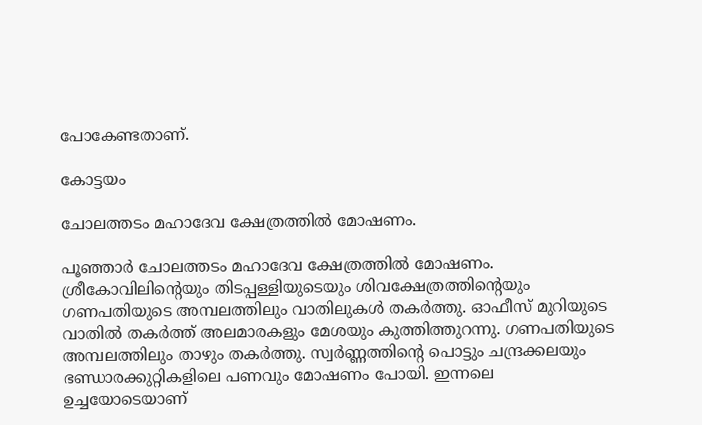പോകേണ്ടതാണ്.

കോട്ടയം

ചോലത്തടം മഹാദേവ ക്ഷേത്രത്തിൽ മോഷണം.

പൂഞ്ഞാർ ചോലത്തടം മഹാദേവ ക്ഷേത്രത്തിൽ മോഷണം. ശ്രീകോവിലിന്റെയും തിടപ്പള്ളിയുടെയും ശിവക്ഷേത്രത്തിന്റെയും ഗണപതിയുടെ അമ്പലത്തിലും വാതിലുകൾ തകർത്തു. ഓഫീസ് മുറിയുടെ വാതിൽ തകർത്ത് അലമാരകളും മേശയും കുത്തിത്തുറന്നു. ഗണപതിയുടെ അമ്പലത്തിലും താഴും തകർത്തു. സ്വർണ്ണത്തിന്റെ പൊട്ടും ചന്ദ്രക്കലയും ഭണ്ഡാരക്കുറ്റികളിലെ പണവും മോഷണം പോയി. ഇന്നലെ ഉച്ചയോടെയാണ്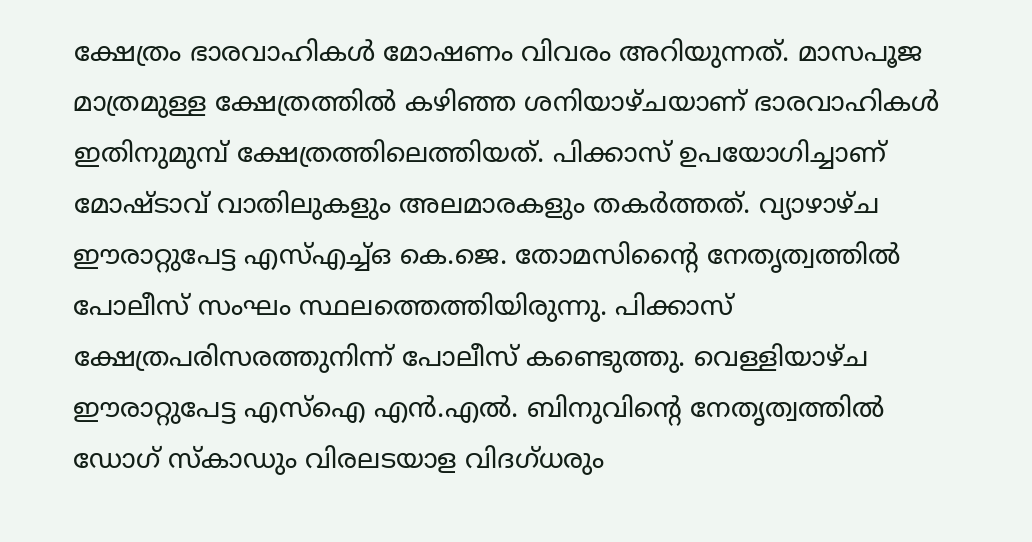ക്ഷേത്രം ഭാരവാഹികൾ മോഷണം വിവരം അറിയുന്നത്. മാസപൂജ മാത്രമുള്ള ക്ഷേത്രത്തിൽ കഴിഞ്ഞ ശനിയാഴ്ചയാണ് ഭാരവാഹികൾ ഇതിനുമുമ്പ് ക്ഷേത്രത്തിലെത്തിയത്. പിക്കാസ് ഉപയോഗിച്ചാണ് മോഷ്ടാവ് വാതിലുകളും അലമാരകളും തകർത്തത്. വ്യാഴാഴ്ച ഈരാറ്റുപേട്ട എസ്എച്ച്ഒ കെ.ജെ. തോമസിന്റൈ നേതൃത്വത്തിൽ പോലീസ് സംഘം സ്ഥലത്തെത്തിയിരുന്നു. പിക്കാസ് ക്ഷേത്രപരിസരത്തുനിന്ന് പോലീസ് കണ്ടെുത്തു. വെള്ളിയാഴ്ച ഈരാറ്റുപേട്ട എസ്‌ഐ എൻ.എൽ. ബിനുവിന്റെ നേതൃത്വത്തിൽ ഡോഗ് സ്‌കാഡും വിരലടയാള വിദഗ്ധരും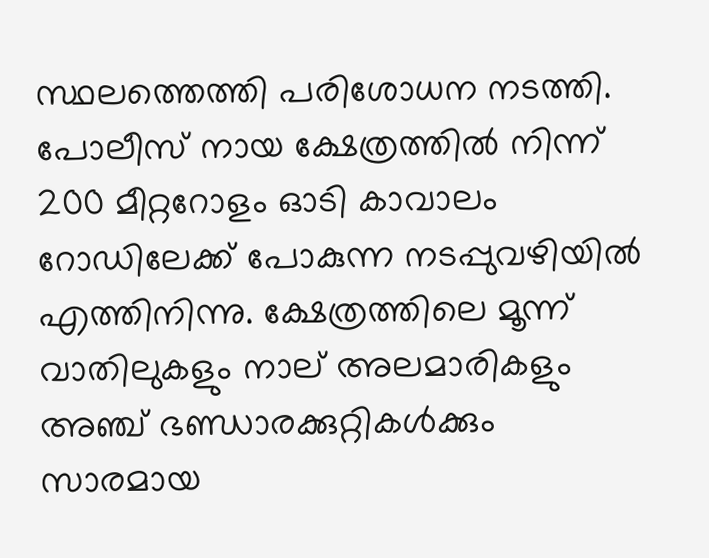സ്ഥലത്തെത്തി പരിശോധന നടത്തി. പോലീസ് നായ ക്ഷേത്രത്തിൽ നിന്ന് 200 മീറ്ററോളം ഓടി കാവാലം റോഡിലേക്ക് പോകുന്ന നടപ്പുവഴിയിൽ എത്തിനിന്നു. ക്ഷേത്രത്തിലെ മൂന്ന് വാതിലുകളും നാല് അലമാരികളും അഞ്ച് ഭണ്ഡാരക്കുറ്റികൾക്കും സാരമായ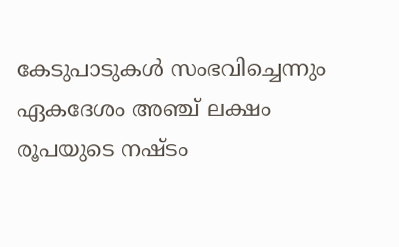കേടുപാടുകൾ സംഭവിച്ചെന്നും ഏകദേശം അഞ്ച് ലക്ഷം രൂപയുടെ നഷ്ടം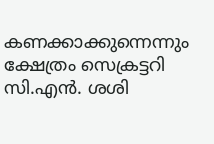കണക്കാക്കുന്നെന്നും ക്ഷേത്രം സെക്രട്ടറി സി.എൻ. ശശി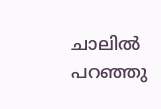ചാലിൽ പറഞ്ഞു